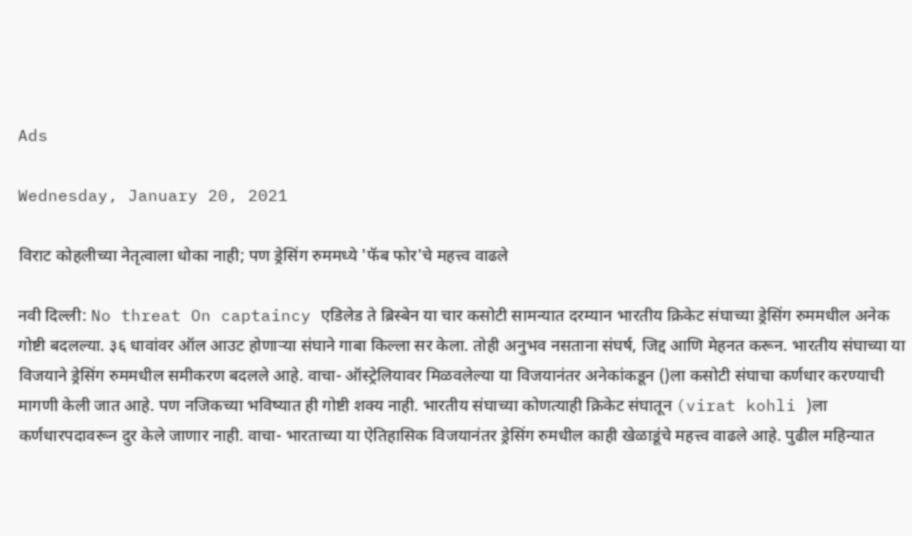Ads

Wednesday, January 20, 2021

विराट कोहलीच्या नेतृत्वाला धोका नाही; पण ड्रेसिंग रुममध्ये 'फॅब फोर'चे महत्त्व वाढले

नवी दिल्ली: No threat On captaincy एडिलेड ते ब्रिस्बेन या चार कसोटी सामन्यात दरम्यान भारतीय क्रिकेट संघाच्या ड्रेसिंग रुममधील अनेक गोष्टी बदलल्या. ३६ धावांवर ऑल आउट होणाऱ्या संघाने गाबा किल्ला सर केला. तोही अनुभव नसताना संघर्ष, जिद्द आणि मेहनत करून. भारतीय संघाच्या या विजयाने ड्रेसिंग रुममधील समीकरण बदलले आहे. वाचा- ऑस्ट्रेलियावर मिळवलेल्या या विजयानंतर अनेकांकडून ()ला कसोटी संघाचा कर्णधार करण्याची मागणी केली जात आहे. पण नजिकच्या भविष्यात ही गोष्टी शक्य नाही. भारतीय संघाच्या कोणत्याही क्रिकेट संघातून (virat kohli )ला कर्णधारपदावरून दुर केले जाणार नाही. वाचा- भारताच्या या ऐतिहासिक विजयानंतर ड्रेसिंग रुमधील काही खेळाडूंचे महत्त्व वाढले आहे. पुढील महिन्यात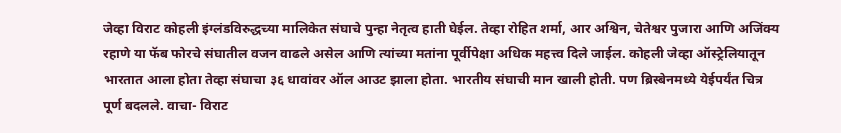जेव्हा विराट कोहली इंग्लंडविरुद्धच्या मालिकेत संघाचे पुन्हा नेतृत्व हाती घेईल. तेव्हा रोहित शर्मा, आर अश्विन, चेतेश्वर पुजारा आणि अजिंक्य रहाणे या फॅब फोरचे संघातील वजन वाढले असेल आणि त्यांच्या मतांना पूर्वीपेक्षा अधिक महत्त्व दिले जाईल. कोहली जेव्हा ऑस्ट्रेलियातून भारतात आला होता तेव्हा संघाचा ३६ धावांवर ऑल आउट झाला होता. भारतीय संघाची मान खाली होती. पण ब्रिस्बेनमध्ये येईपर्यंत चित्र पूर्ण बदलले. वाचा- विराट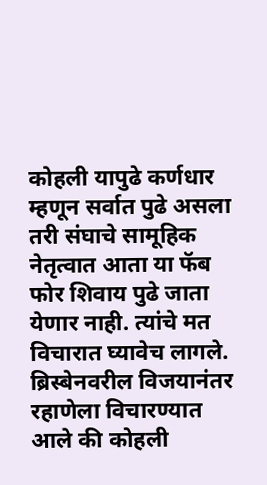कोहली यापुढे कर्णधार म्हणून सर्वात पुढे असला तरी संघाचे सामूहिक नेतृत्वात आता या फॅब फोर शिवाय पुढे जाता येणार नाही. त्यांचे मत विचारात घ्यावेच लागले. ब्रिस्बेनवरील विजयानंतर रहाणेला विचारण्यात आले की कोहली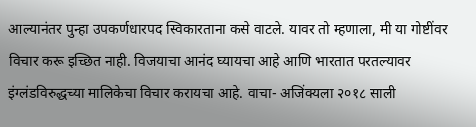आल्यानंतर पुन्हा उपकर्णधारपद स्विकारताना कसे वाटले. यावर तो म्हणाला, मी या गोष्टींवर विचार करू इच्छित नाही. विजयाचा आनंद घ्यायचा आहे आणि भारतात परतल्यावर इंग्लंडविरुद्धच्या मालिकेचा विचार करायचा आहे. वाचा- अजिंक्यला २०१८ साली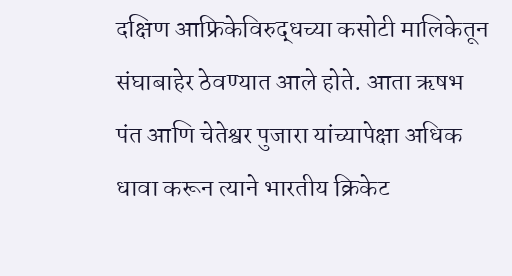दक्षिण आफ्रिकेविरुद्धच्या कसोटी मालिकेतून संघाबाहेर ठेवण्यात आले होते. आता ऋषभ पंत आणि चेतेश्वर पुजारा यांच्यापेक्षा अधिक धावा करून त्याने भारतीय क्रिकेट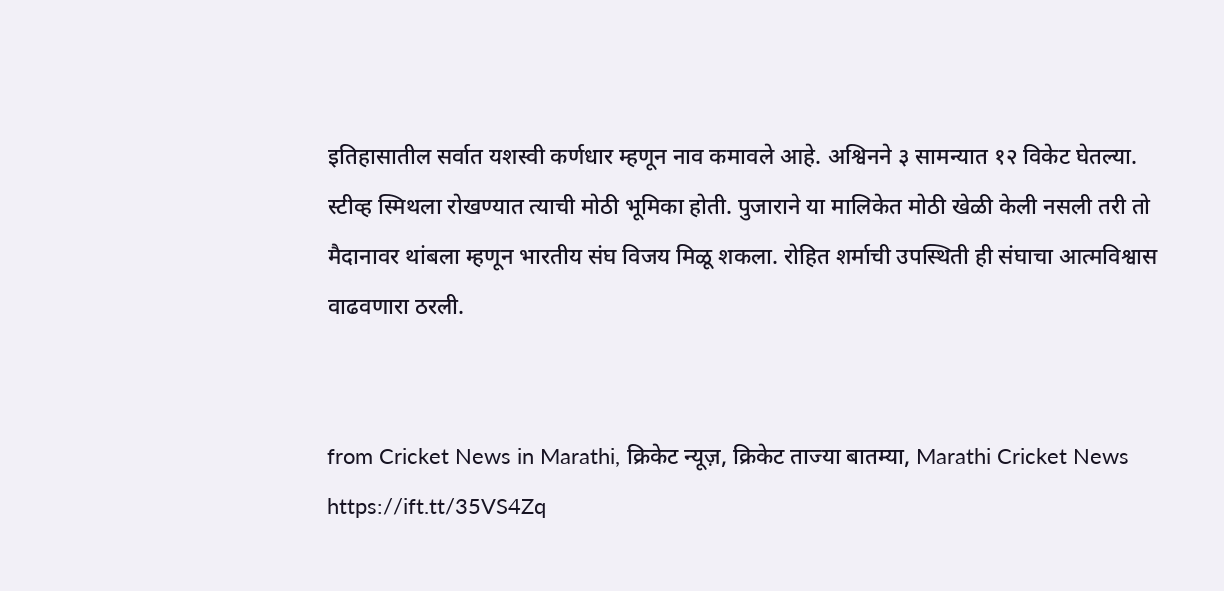इतिहासातील सर्वात यशस्वी कर्णधार म्हणून नाव कमावले आहे. अश्विनने ३ सामन्यात १२ विकेट घेतल्या. स्टीव्ह स्मिथला रोखण्यात त्याची मोठी भूमिका होती. पुजाराने या मालिकेत मोठी खेळी केली नसली तरी तो मैदानावर थांबला म्हणून भारतीय संघ विजय मिळू शकला. रोहित शर्माची उपस्थिती ही संघाचा आत्मविश्वास वाढवणारा ठरली.


from Cricket News in Marathi, क्रिकेट न्यूज़, क्रिकेट ताज्या बातम्या, Marathi Cricket News https://ift.tt/35VS4Zq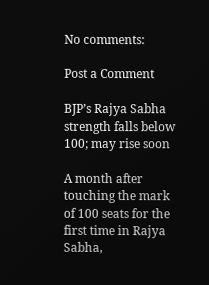No comments:

Post a Comment

BJP’s Rajya Sabha strength falls below 100; may rise soon

A month after touching the mark of 100 seats for the first time in Rajya Sabha,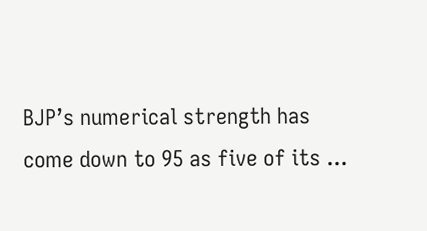BJP’s numerical strength has come down to 95 as five of its ...